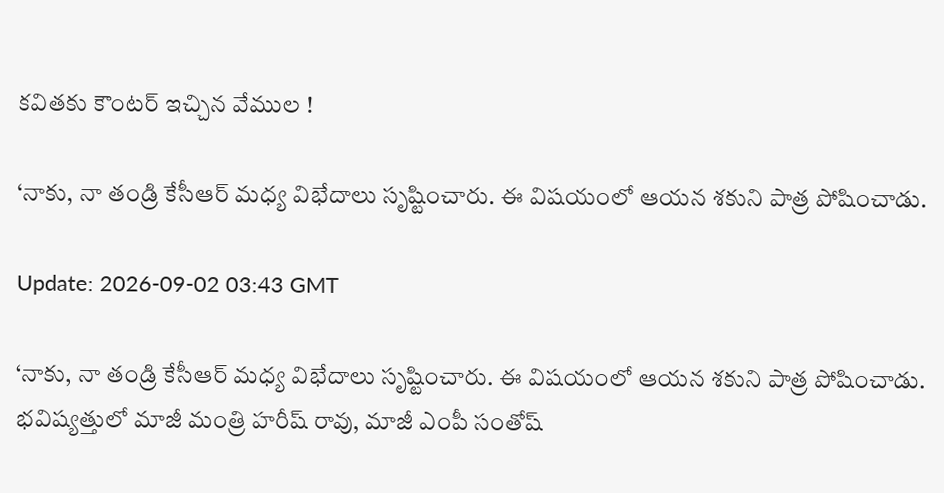కవితకు కౌంటర్ ఇచ్చిన వేముల !

‘నాకు, నా తండ్రి కేసీఆర్ మధ్య విభేదాలు సృష్టించారు. ఈ విషయంలో ఆయన శకుని పాత్ర పోషించాడు.

Update: 2026-09-02 03:43 GMT

‘నాకు, నా తండ్రి కేసీఆర్ మధ్య విభేదాలు సృష్టించారు. ఈ విషయంలో ఆయన శకుని పాత్ర పోషించాడు. భవిష్యత్తులో మాజీ మంత్రి హరీష్ రావు, మాజీ ఎంపీ సంతోష్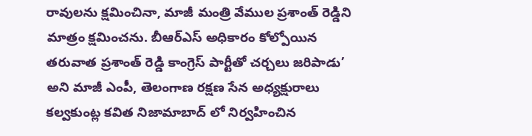రావులను క్షమించినా, మాజీ మంత్రి వేముల ప్రశాంత్ రెడ్డిని మాత్రం క్షమించను. బీఆర్ఎస్ అధికారం కోల్పోయిన తరువాత ప్రశాంత్ రెడ్డి కాంగ్రెస్ పార్టీతో చర్చలు జరిపాడు’ అని మాజీ ఎంపీ, తెలంగాణ రక్షణ సేన అధ్యక్షురాలు కల్వకుంట్ల కవిత నిజామాబాద్ లో నిర్వహించిన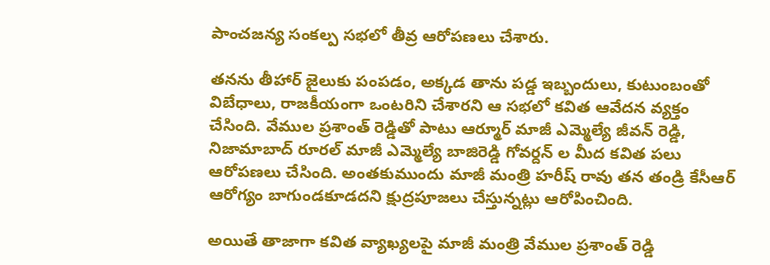పాంచజన్య సంకల్ప సభలో తీవ్ర ఆరోపణలు చేశారు.

తనను తీహార్ జైలుకు పంపడం, అక్కడ తాను పడ్డ ఇబ్బందులు, కుటుంబంతో విబేధాలు, రాజకీయంగా ఒంటరిని చేశారని ఆ సభలో కవిత ఆవేదన వ్యక్తం చేసింది. వేముల ప్రశాంత్ రెడ్డితో పాటు ఆర్మూర్ మాజీ ఎమ్మెల్యే జీవన్ రెడ్డి, నిజామాబాద్ రూరల్ మాజీ ఎమ్మెల్యే బాజిరెడ్డి గోవర్దన్ ల మీద కవిత పలు ఆరోపణలు చేసింది. అంతకుముందు మాజీ మంత్రి హరీష్ రావు తన తండ్రి కేసీఆర్ ఆరోగ్యం బాగుండకూడదని క్షుద్రపూజలు చేస్తున్నట్లు ఆరోపించింది.

అయితే తాజాగా కవిత వ్యాఖ్యలపై మాజీ మంత్రి వేముల ప్రశాంత్ రెడ్డి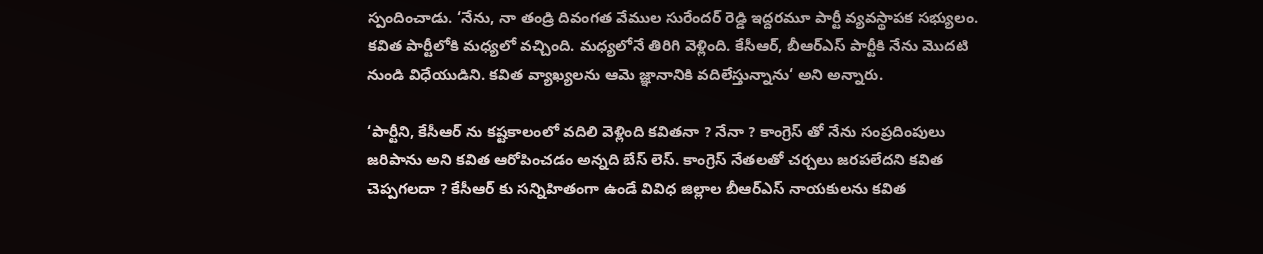స్పందించాడు. ‘నేను, నా తండ్రి దివంగత వేముల సురేందర్ రెడ్డి ఇద్దరమూ పార్టీ వ్యవస్థాపక సభ్యులం. కవిత పార్టీలోకి మధ్యలో వచ్చింది. మధ్యలోనే తిరిగి వెళ్లింది. కేసీఆర్, బీఆర్ఎస్ పార్టీకి నేను మొదటి నుండి విధేయుడిని. కవిత వ్యాఖ్యలను ఆమె జ్ఞానానికి వదిలేస్తున్నాను‘ అని అన్నారు.

‘పార్టీని, కేసీఆర్ ను కష్టకాలంలో వదిలి వెళ్లింది కవితనా ? నేనా ? కాంగ్రెస్ తో నేను సంప్రదింపులు జరిపాను అని కవిత ఆరోపించడం అన్నది బేస్ లెస్. కాంగ్రెస్ నేతలతో చర్చలు జరపలేదని కవిత చెప్పగలదా ? కేసీఆర్ కు సన్నిహితంగా ఉండే వివిధ జిల్లాల బీఆర్ఎస్ నాయకులను కవిత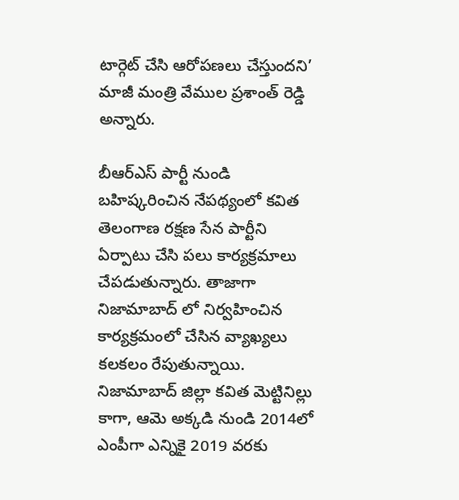టార్గెట్ చేసి ఆరోపణలు చేస్తుందని’ మాజీ మంత్రి వేముల ప్రశాంత్ రెడ్డి అన్నారు.

బీఆర్ఎస్ పార్టీ నుండి బహిష్కరించిన నేపథ్యంలో కవిత తెలంగాణ రక్షణ సేన పార్టీని ఏర్పాటు చేసి పలు కార్యక్రమాలు చేపడుతున్నారు. తాజాగా నిజామాబాద్ లో నిర్వహించిన కార్యక్రమంలో చేసిన వ్యాఖ్యలు కలకలం రేపుతున్నాయి. నిజామాబాద్ జిల్లా కవిత మెట్టినిల్లు కాగా, ఆమె అక్కడి నుండి 2014లో ఎంపీగా ఎన్నికై 2019 వరకు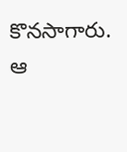కొనసాగారు. ఆ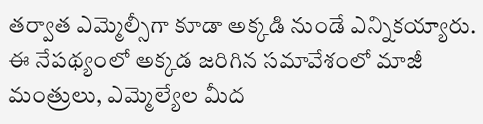తర్వాత ఎమ్మెల్సీగా కూడా అక్కడి నుండే ఎన్నికయ్యారు. ఈ నేపథ్యంలో అక్కడ జరిగిన సమావేశంలో మాజీ మంత్రులు, ఎమ్మెల్యేల మీద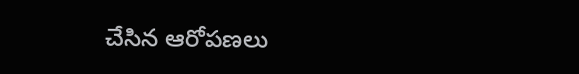చేసిన ఆరోపణలు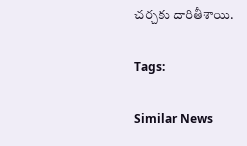చర్చకు దారితీశాయి.

Tags:

Similar News